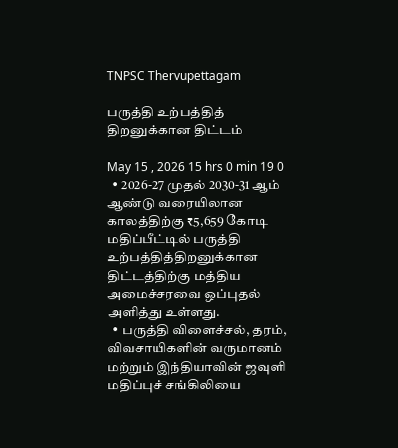TNPSC Thervupettagam

பருத்தி உற்பத்தித் திறனுக்கான திட்டம்

May 15 , 2026 15 hrs 0 min 19 0
  • 2026-27 முதல் 2030-31 ஆம் ஆண்டு வரையிலான காலத்திற்கு ₹5,659 கோடி மதிப்பீட்டில் பருத்தி உற்பத்தித்திறனுக்கான திட்டத்திற்கு மத்திய அமைச்சரவை ஒப்புதல் அளித்து உள்ளது.
  • பருத்தி விளைச்சல், தரம், விவசாயிகளின் வருமானம் மற்றும் இந்தியாவின் ஜவுளி மதிப்புச் சங்கிலியை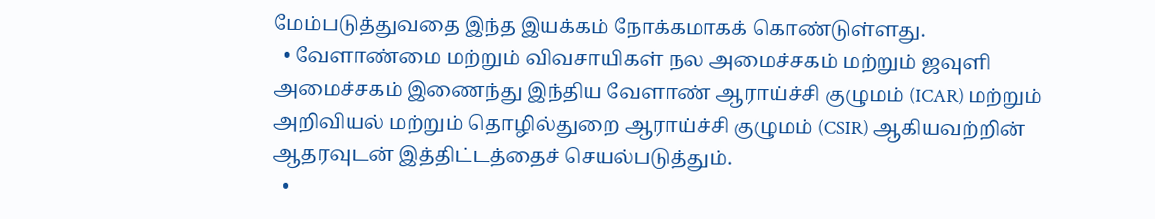மேம்படுத்துவதை இந்த இயக்கம் நோக்கமாகக் கொண்டுள்ளது.
  • வேளாண்மை மற்றும் விவசாயிகள் நல அமைச்சகம் மற்றும் ஜவுளி அமைச்சகம் இணைந்து இந்திய வேளாண் ஆராய்ச்சி குழுமம் (ICAR) மற்றும் அறிவியல் மற்றும் தொழில்துறை ஆராய்ச்சி குழுமம் (CSIR) ஆகியவற்றின் ஆதரவுடன் இத்திட்டத்தைச் செயல்படுத்தும்.
  •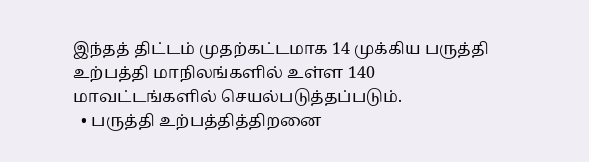இந்தத் திட்டம் முதற்கட்டமாக 14 முக்கிய பருத்தி உற்பத்தி மாநிலங்களில் உள்ள 140 மாவட்டங்களில் செயல்படுத்தப்படும்.
  • பருத்தி உற்பத்தித்திறனை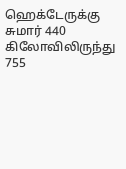ஹெக்டேருக்கு சுமார் 440 கிலோவிலிருந்து 755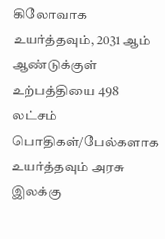கிலோவாக உயர்த்தவும், 2031 ஆம் ஆண்டுக்குள் உற்பத்தியை 498 லட்சம் பொதிகள்/பேல்களாக உயர்த்தவும் அரசு இலக்கு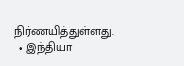நிர்ணயித்துள்ளது.
  • இந்தியா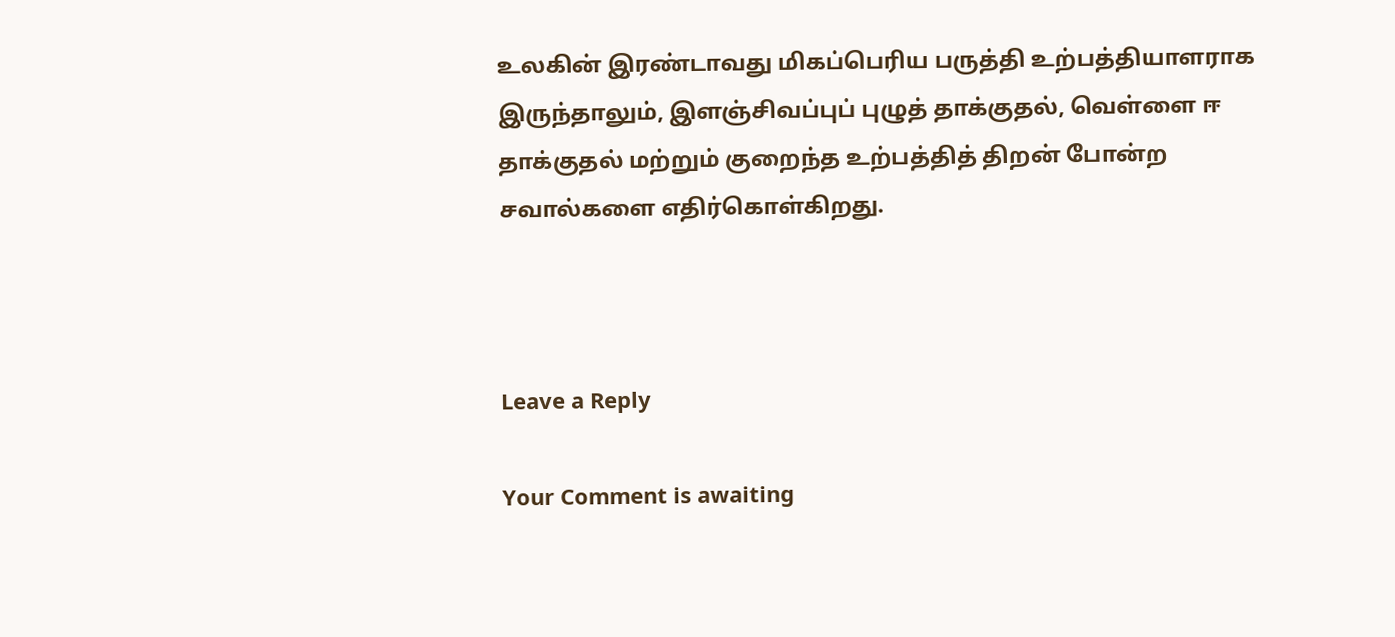உலகின் இரண்டாவது மிகப்பெரிய பருத்தி உற்பத்தியாளராக இருந்தாலும், இளஞ்சிவப்புப் புழுத் தாக்குதல், வெள்ளை ஈ தாக்குதல் மற்றும் குறைந்த உற்பத்தித் திறன் போன்ற சவால்களை எதிர்கொள்கிறது.



Leave a Reply

Your Comment is awaiting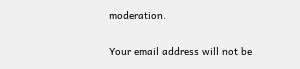moderation.

Your email address will not be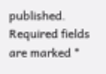published. Required fields are marked *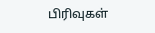பிரிவுகள்